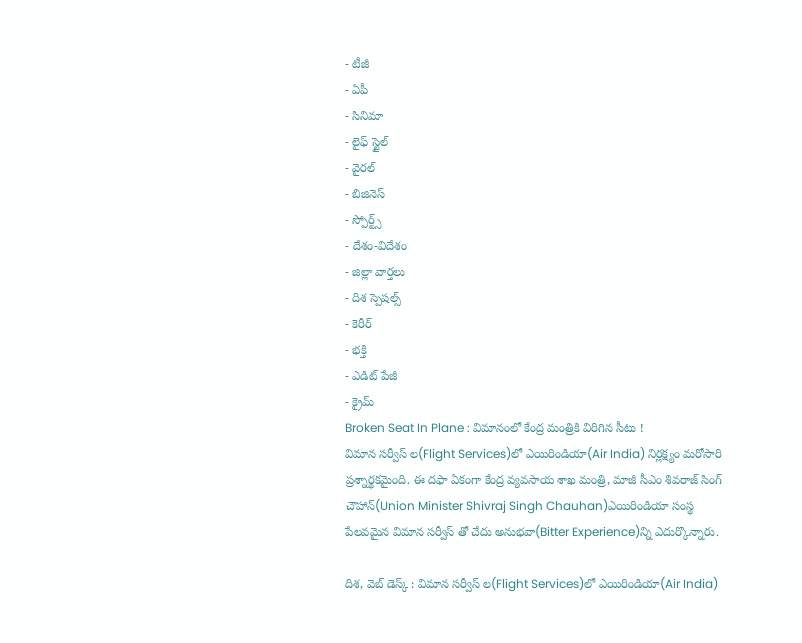- టీజీ
- ఏపీ
- సినిమా
- లైఫ్ స్టైల్
- వైరల్
- బిజినెస్
- స్పోర్ట్స్
- దేశం-విదేశం
- జిల్లా వార్తలు
- దిశ స్పెషల్స్
- కెరీర్
- భక్తి
- ఎడిట్ పేజీ
- క్రైమ్
Broken Seat In Plane : విమానంలో కేంద్ర మంత్రికి విరిగిన సీటు !
విమాన సర్వీస్ ల(Flight Services)లో ఎయిరిండియా(Air India) నిర్లక్ష్యం మరోసారి ప్రశ్నార్థకమైంది. ఈ దఫా ఏకంగా కేంద్ర వ్యవసాయ శాఖ మంత్రి, మాజీ సీఎం శివరాజ్ సింగ్ చౌహాన్(Union Minister Shivraj Singh Chauhan)ఎయిరిండియా సంస్థ పేలవమైన విమాన సర్వీస్ తో చేదు అనుభవా(Bitter Experience)న్ని ఎదుర్కొన్నారు.

దిశ, వెబ్ డెస్క్ : విమాన సర్వీస్ ల(Flight Services)లో ఎయిరిండియా(Air India)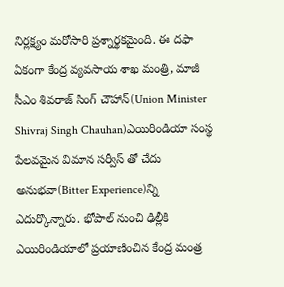నిర్లక్ష్యం మరోసారి ప్రశ్నార్థకమైంది. ఈ దఫా ఏకంగా కేంద్ర వ్యవసాయ శాఖ మంత్రి, మాజీ సీఎం శివరాజ్ సింగ్ చౌహాన్(Union Minister Shivraj Singh Chauhan)ఎయిరిండియా సంస్థ పేలవమైన విమాన సర్వీస్ తో చేదు అనుభవా(Bitter Experience)న్ని ఎదుర్కొన్నారు. భోపాల్ నుంచి ఢిల్లీకి ఎయిరిండియాలో ప్రయాణించిన కేంద్ర మంత్ర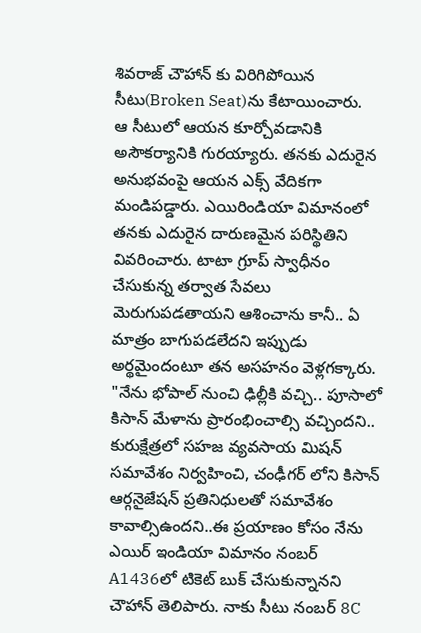శివరాజ్ చౌహాన్ కు విరిగిపోయిన సీటు(Broken Seat)ను కేటాయించారు.
ఆ సీటులో ఆయన కూర్చోవడానికి అసౌకర్యానికి గురయ్యారు. తనకు ఎదురైన అనుభవంపై ఆయన ఎక్స్ వేదికగా మండిపడ్డారు. ఎయిరిండియా విమానంలో తనకు ఎదురైన దారుణమైన పరిస్థితిని వివరించారు. టాటా గ్రూప్ స్వాధీనం చేసుకున్న తర్వాత సేవలు మెరుగుపడతాయని ఆశించాను కానీ.. ఏ మాత్రం బాగుపడలేదని ఇప్పుడు అర్థమైందంటూ తన అసహనం వెళ్లగక్కారు.
"నేను భోపాల్ నుంచి ఢిల్లీకి వచ్చి.. పూసాలో కిసాన్ మేళాను ప్రారంభించాల్సి వచ్చిందని.. కురుక్షేత్రలో సహజ వ్యవసాయ మిషన్ సమావేశం నిర్వహించి, చంఢీగర్ లోని కిసాన్ ఆర్గనైజేషన్ ప్రతినిధులతో సమావేశం కావాల్సిఉందని..ఈ ప్రయాణం కోసం నేను ఎయిర్ ఇండియా విమానం నంబర్ A1436లో టికెట్ బుక్ చేసుకున్నానని చౌహాన్ తెలిపారు. నాకు సీటు నంబర్ 8C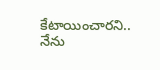కేటాయించారని.. నేను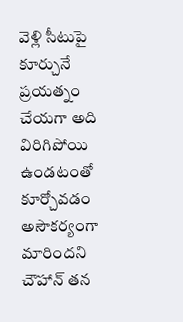వెళ్లి సీటుపై కూర్చునే ప్రయత్నం చేయగా అది విరిగిపోయి ఉండటంతో కూర్చోవడం అసౌకర్యంగా మారిందని చౌహాన్ తన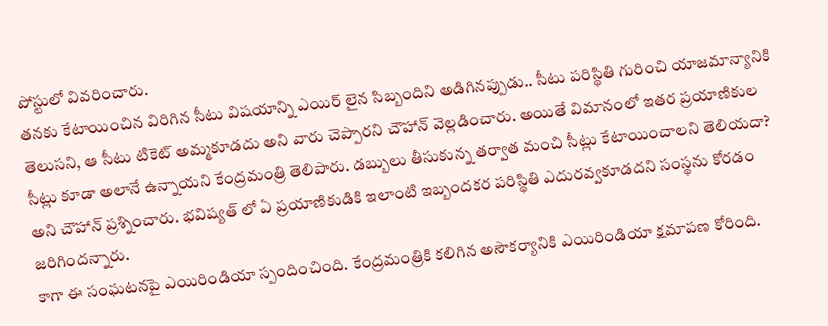పోస్టులో వివరించారు.
తనకు కేటాయించిన విరిగిన సీటు విషయాన్ని ఎయిర్ లైన సిబ్బందిని అడిగినప్పుడు.. సీటు పరిస్థితి గురించి యాజమాన్యానికి తెలుసని, ఆ సీటు టికెట్ అమ్మకూడదు అని వారు చెప్పారని చౌహాన్ వెల్లడించారు. అయితే విమానంలో ఇతర ప్రయాణికుల సీట్లు కూడా అలానే ఉన్నాయని కేంద్రమంత్రి తెలిపారు. డబ్బులు తీసుకున్న తర్వాత మంచి సీట్లు కేటాయించాలని తెలియదా? అని చౌహాన్ ప్రశ్నించారు. భవిష్యత్ లో ఏ ప్రయాణికుడికి ఇలాంటి ఇబ్బందకర పరిస్థితి ఎదురవ్వకూడదని సంస్థను కోరడం జరిగిందన్నారు.
కాగా ఈ సంఘటనపై ఎయిరిండియా స్పందించింది. కేంద్రమంత్రికి కలిగిన అసౌకర్యానికి ఎయిరిండియా క్షమాపణ కోరింది.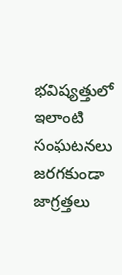భవిష్యత్తులో ఇలాంటి సంఘటనలు జరగకుండా జాగ్రత్తలు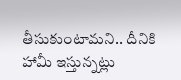తీసుకుంటామని.. దీనికి హామీ ఇస్తున్నట్లు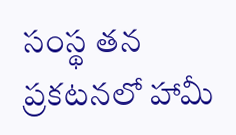సంస్థ తన ప్రకటనలో హామీ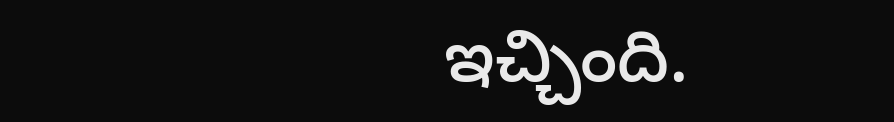ఇచ్చింది.